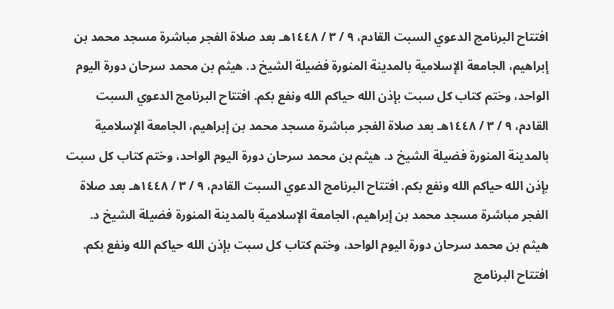افتتاح البرنامج الدعوي السبت القادم، ٩ / ٣ / ١٤٤٨هـ بعد صلاة الفجر مباشرة مسجد محمد بن إبراهيم، الجامعة الإسلامية بالمدينة المنورة فضيلة الشيخ د. هيثم بن محمد سرحان دورة اليوم الواحد، وختم كتاب كل سبت بإذن الله حياكم الله ونفع بكم. افتتاح البرنامج الدعوي السبت القادم، ٩ / ٣ / ١٤٤٨هـ بعد صلاة الفجر مباشرة مسجد محمد بن إبراهيم، الجامعة الإسلامية بالمدينة المنورة فضيلة الشيخ د. هيثم بن محمد سرحان دورة اليوم الواحد، وختم كتاب كل سبت بإذن الله حياكم الله ونفع بكم. افتتاح البرنامج الدعوي السبت القادم، ٩ / ٣ / ١٤٤٨هـ بعد صلاة الفجر مباشرة مسجد محمد بن إبراهيم، الجامعة الإسلامية بالمدينة المنورة فضيلة الشيخ د. هيثم بن محمد سرحان دورة اليوم الواحد، وختم كتاب كل سبت بإذن الله حياكم الله ونفع بكم. افتتاح البرنامج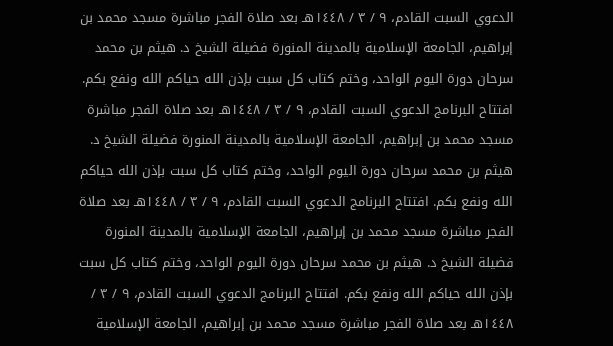الدعوي السبت القادم، ٩ / ٣ / ١٤٤٨هـ بعد صلاة الفجر مباشرة مسجد محمد بن إبراهيم، الجامعة الإسلامية بالمدينة المنورة فضيلة الشيخ د. هيثم بن محمد سرحان دورة اليوم الواحد، وختم كتاب كل سبت بإذن الله حياكم الله ونفع بكم. افتتاح البرنامج الدعوي السبت القادم، ٩ / ٣ / ١٤٤٨هـ بعد صلاة الفجر مباشرة مسجد محمد بن إبراهيم، الجامعة الإسلامية بالمدينة المنورة فضيلة الشيخ د. هيثم بن محمد سرحان دورة اليوم الواحد، وختم كتاب كل سبت بإذن الله حياكم الله ونفع بكم. افتتاح البرنامج الدعوي السبت القادم، ٩ / ٣ / ١٤٤٨هـ بعد صلاة الفجر مباشرة مسجد محمد بن إبراهيم، الجامعة الإسلامية بالمدينة المنورة فضيلة الشيخ د. هيثم بن محمد سرحان دورة اليوم الواحد، وختم كتاب كل سبت بإذن الله حياكم الله ونفع بكم. افتتاح البرنامج الدعوي السبت القادم، ٩ / ٣ / ١٤٤٨هـ بعد صلاة الفجر مباشرة مسجد محمد بن إبراهيم، الجامعة الإسلامية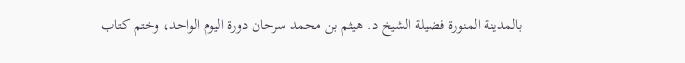بالمدينة المنورة فضيلة الشيخ د. هيثم بن محمد سرحان دورة اليوم الواحد، وختم كتاب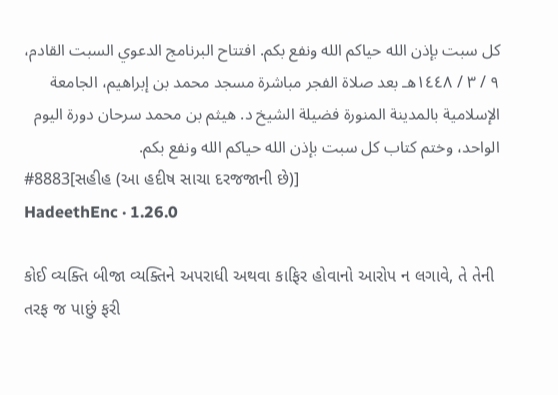كل سبت بإذن الله حياكم الله ونفع بكم. افتتاح البرنامج الدعوي السبت القادم، ٩ / ٣ / ١٤٤٨هـ بعد صلاة الفجر مباشرة مسجد محمد بن إبراهيم، الجامعة الإسلامية بالمدينة المنورة فضيلة الشيخ د. هيثم بن محمد سرحان دورة اليوم الواحد، وختم كتاب كل سبت بإذن الله حياكم الله ونفع بكم.
#8883[સહીહ (આ હદીષ સાચા દરજજાની છે)]
HadeethEnc · 1.26.0

કોઈ વ્યક્તિ બીજા વ્યક્તિને અપરાધી અથવા કાફિર હોવાનો આરોપ ન લગાવે, તે તેની તરફ જ પાછું ફરી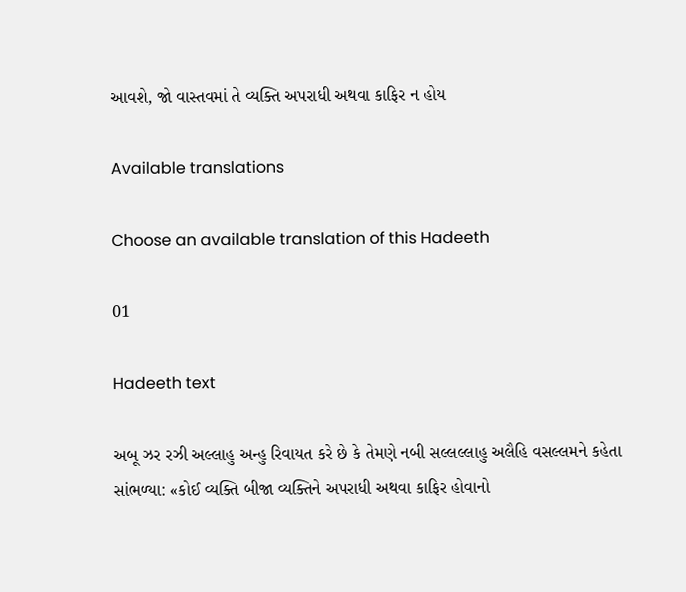આવશે, જો વાસ્તવમાં તે વ્યક્તિ અપરાધી અથવા કાફિર ન હોય

Available translations

Choose an available translation of this Hadeeth

01

Hadeeth text

અબૂ ઝર રઝી અલ્લાહુ અન્હુ રિવાયત કરે છે કે તેમણે નબી સલ્લલ્લાહુ અલૈહિ વસલ્લમને કહેતા સાંભળ્યા: «કોઈ વ્યક્તિ બીજા વ્યક્તિને અપરાધી અથવા કાફિર હોવાનો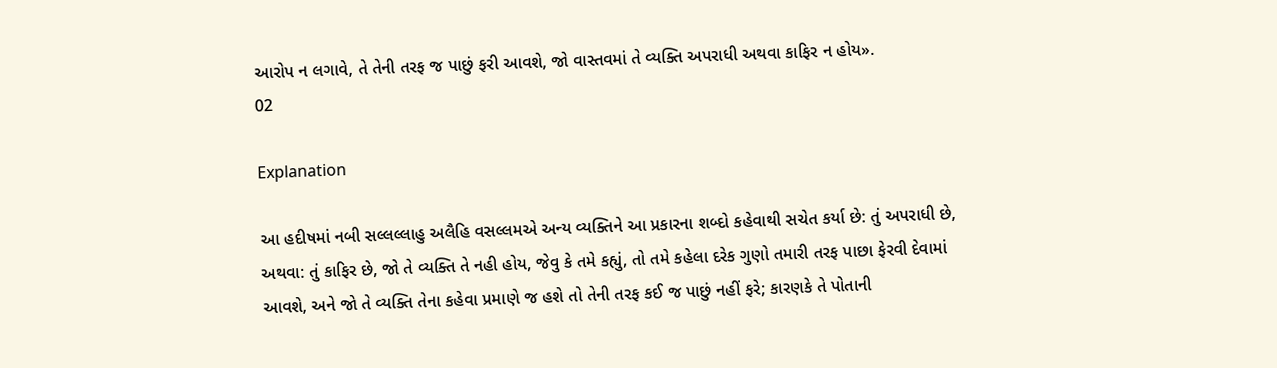આરોપ ન લગાવે, તે તેની તરફ જ પાછું ફરી આવશે, જો વાસ્તવમાં તે વ્યક્તિ અપરાધી અથવા કાફિર ન હોય».
02

Explanation

આ હદીષમાં નબી સલ્લલ્લાહુ અલૈહિ વસલ્લમએ અન્ય વ્યક્તિને આ પ્રકારના શબ્દો કહેવાથી સચેત કર્યા છે: તું અપરાધી છે, અથવા: તું કાફિર છે, જો તે વ્યક્તિ તે નહી હોય, જેવુ કે તમે કહ્યું, તો તમે કહેલા દરેક ગુણો તમારી તરફ પાછા ફેરવી દેવામાં આવશે, અને જો તે વ્યક્તિ તેના કહેવા પ્રમાણે જ હશે તો તેની તરફ કઈ જ પાછું નહીં ફરે; કારણકે તે પોતાની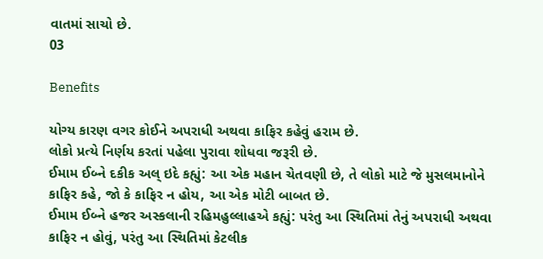વાતમાં સાચો છે.
03

Benefits

યોગ્ય કારણ વગર કોઈને અપરાધી અથવા કાફિર કહેવું હરામ છે.
લોકો પ્રત્યે નિર્ણય કરતાં પહેલા પુરાવા શોધવા જરૂરી છે.
ઈમામ ઈબ્ને દકીક અલ્ ઇદે કહ્યું: આ એક મહાન ચેતવણી છે, તે લોકો માટે જે મુસલમાનોને કાફિર કહે, જો કે કાફિર ન હોય, આ એક મોટી બાબત છે.
ઈમામ ઈબ્ને હજર અસ્કલાની રહિમહુલ્લાહએ કહ્યું: પરંતુ આ સ્થિતિમાં તેનું અપરાધી અથવા કાફિર ન હોવું, પરંતુ આ સ્થિતિમાં કેટલીક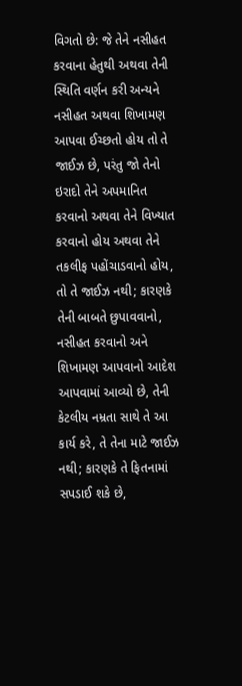વિગતો છે: જે તેને નસીહત કરવાના હેતુથી અથવા તેની સ્થિતિ વર્ણન કરી અન્યને નસીહત અથવા શિખામણ આપવા ઈચ્છતો હોય તો તે જાઈઝ છે, પરંતુ જો તેનો ઇરાદો તેને અપમાનિત કરવાનો અથવા તેને વિખ્યાત કરવાનો હોય અથવા તેને તકલીફ પહોંચાડવાનો હોય, તો તે જાઈઝ નથી; કારણકે તેની બાબતે છુપાવવાનો, નસીહત કરવાનો અને શિખામણ આપવાનો આદેશ આપવામાં આવ્યો છે, તેની કેટલીય નમ્રતા સાથે તે આ કાર્ય કરે, તે તેના માટે જાઈઝ નથી; કારણકે તે ફિતનામાં સપડાઈ શકે છે,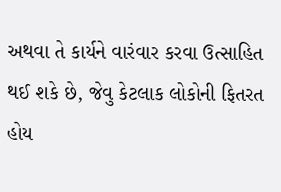અથવા તે કાર્યને વારંવાર કરવા ઉત્સાહિત થઈ શકે છે, જેવુ કેટલાક લોકોની ફિતરત હોય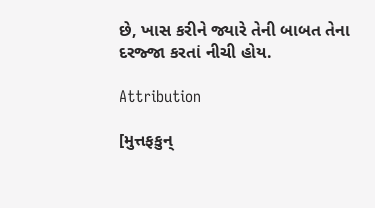છે, ખાસ કરીને જ્યારે તેની બાબત તેના દરજ્જા કરતાં નીચી હોય.

Attribution

[મુત્તફકુન્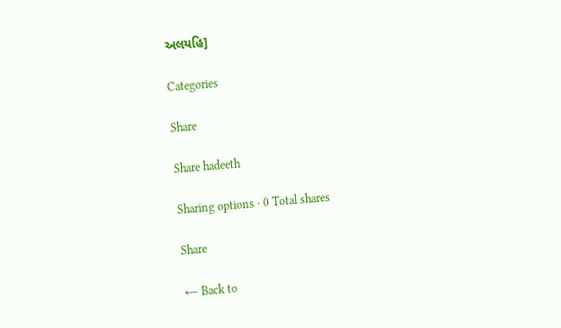અલયહિ]

Categories

Share

Share hadeeth

Sharing options · 0 Total shares

Share

← Back to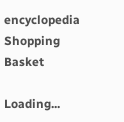encyclopedia
Shopping Basket

Loading...